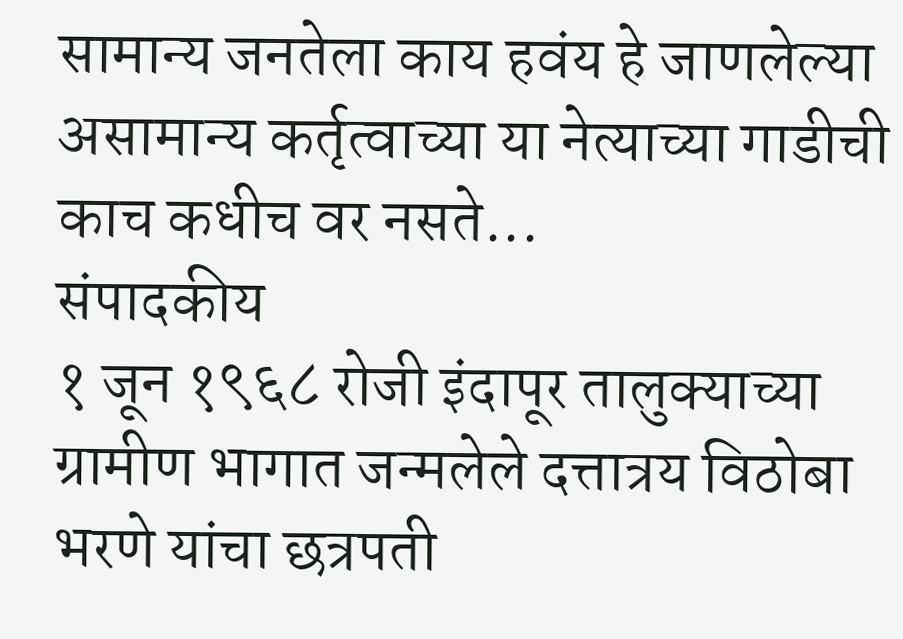सामान्य जनतेला काय हवंय हे जाणलेल्या असामान्य कर्तृत्वाच्या या नेत्याच्या गाडीची काच कधीच वर नसते...
संपादकीय
१ जून १९६८ रोजी इंदापूर तालुक्याच्या ग्रामीण भागात जन्मलेले दत्तात्रय विठोबा भरणे यांचा छत्रपती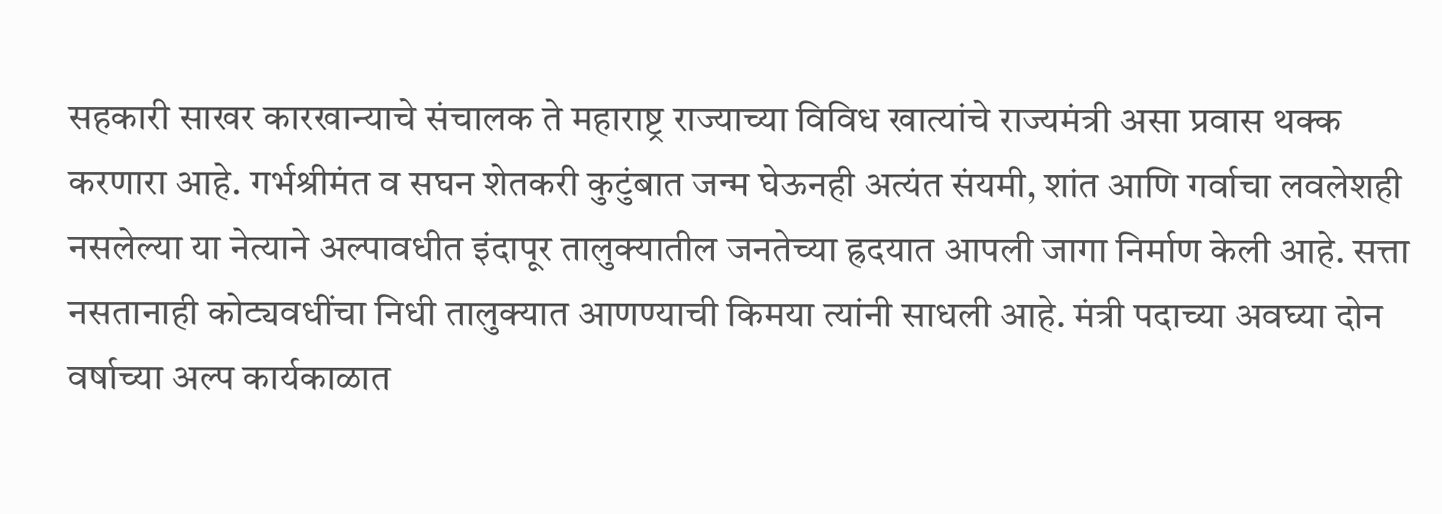सहकारी साखर कारखान्याचे संचालक ते महाराष्ट्र राज्याच्या विविध खात्यांचे राज्यमंत्री असा प्रवास थक्क करणारा आहे. गर्भश्रीमंत व सघन शेतकरी कुटुंबात जन्म घेऊनही अत्यंत संयमी, शांत आणि गर्वाचा लवलेशही नसलेल्या या नेत्याने अल्पावधीत इंदापूर तालुक्यातील जनतेच्या ह्रदयात आपली जागा निर्माण केली आहे. सत्ता नसतानाही कोट्यवधींचा निधी तालुक्यात आणण्याची किमया त्यांनी साधली आहे. मंत्री पदाच्या अवघ्या दोन वर्षाच्या अल्प कार्यकाळात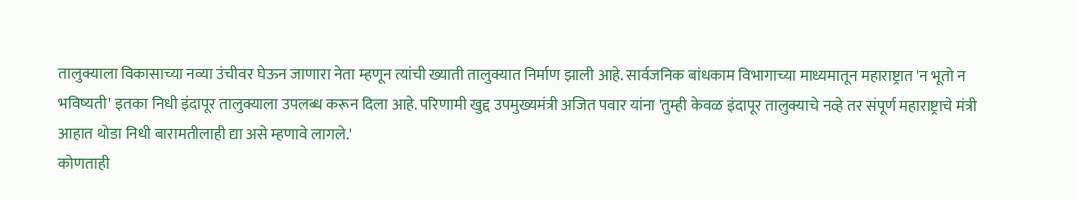तालुक्याला विकासाच्या नव्या उंचीवर घेऊन जाणारा नेता म्हणून त्यांची ख्याती तालुक्यात निर्माण झाली आहे. सार्वजनिक बांधकाम विभागाच्या माध्यमातून महाराष्ट्रात 'न भूतो न भविष्यती' इतका निधी इंदापूर तालुक्याला उपलब्ध करून दिला आहे. परिणामी खुद्द उपमुख्यमंत्री अजित पवार यांना 'तुम्ही केवळ इंदापूर तालुक्याचे नव्हे तर संपूर्ण महाराष्ट्राचे मंत्री आहात थोडा निधी बारामतीलाही द्या असे म्हणावे लागले.'
कोणताही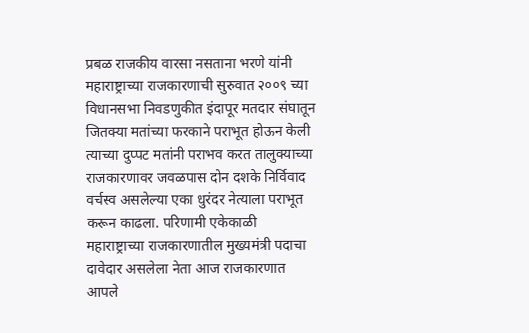प्रबळ राजकीय वारसा नसताना भरणे यांनी महाराष्ट्राच्या राजकारणाची सुरुवात २००९ च्या विधानसभा निवडणुकीत इंदापूर मतदार संघातून जितक्या मतांच्या फरकाने पराभूत होऊन केली त्याच्या दुप्पट मतांनी पराभव करत तालुक्याच्या राजकारणावर जवळपास दोन दशके निर्विवाद वर्चस्व असलेल्या एका धुरंदर नेत्याला पराभूत करून काढला. परिणामी एकेकाळी महाराष्ट्राच्या राजकारणातील मुख्यमंत्री पदाचा दावेदार असलेला नेता आज राजकारणात आपले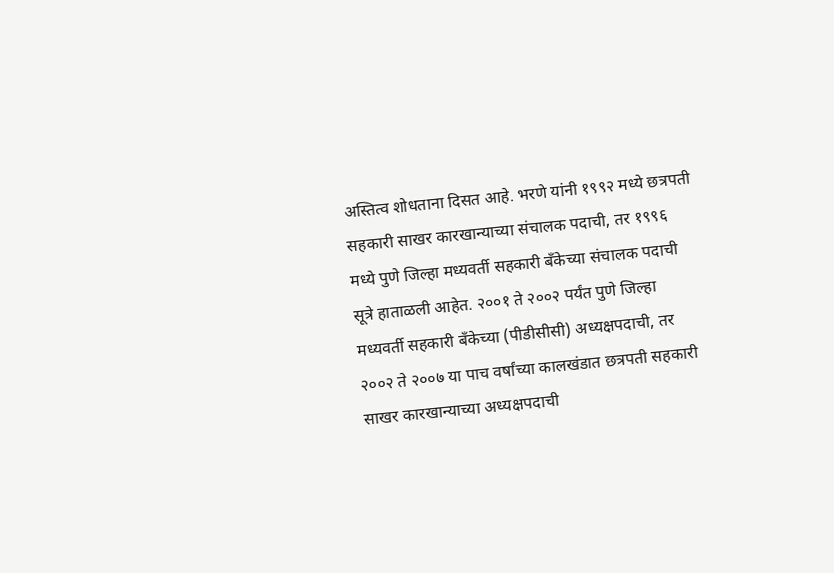अस्तित्व शोधताना दिसत आहे. भरणे यांनी १९९२ मध्ये छत्रपती सहकारी साखर कारखान्याच्या संचालक पदाची, तर १९९६ मध्ये पुणे जिल्हा मध्यवर्ती सहकारी बँकेच्या संचालक पदाची सूत्रे हाताळली आहेत. २००१ ते २००२ पर्यंत पुणे जिल्हा मध्यवर्ती सहकारी बँकेच्या (पीडीसीसी) अध्यक्षपदाची, तर २००२ ते २००७ या पाच वर्षांच्या कालखंडात छत्रपती सहकारी साखर कारखान्याच्या अध्यक्षपदाची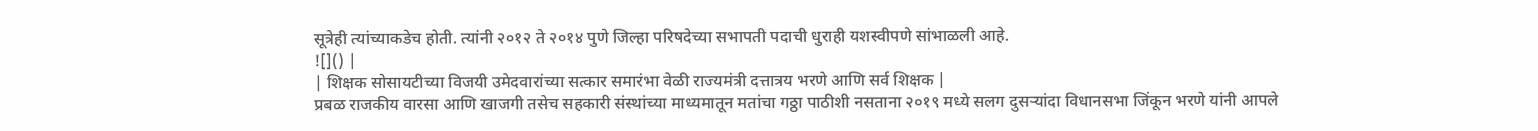सूत्रेही त्यांच्याकडेच होती. त्यांनी २०१२ ते २०१४ पुणे जिल्हा परिषदेच्या सभापती पदाची धुराही यशस्वीपणे सांभाळली आहे.
![]() |
| शिक्षक सोसायटीच्या विजयी उमेदवारांच्या सत्कार समारंभा वेळी राज्यमंत्री दत्तात्रय भरणे आणि सर्व शिक्षक |
प्रबळ राजकीय वारसा आणि खाजगी तसेच सहकारी संस्थांच्या माध्यमातून मतांचा गठ्ठा पाठीशी नसताना २०१९ मध्ये सलग दुसऱ्यांदा विधानसभा जिंकून भरणे यांनी आपले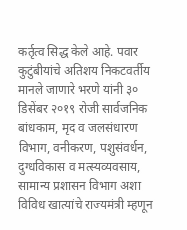कर्तृत्व सिद्ध केले आहे. पवार कुटुंबीयांचे अतिशय निकटवर्तीय मानले जाणारे भरणे यांनी ३० डिसेंबर २०१९ रोजी सार्वजनिक बांधकाम, मृद व जलसंधारण विभाग, वनीकरण, पशुसंवर्धन, दुग्धविकास व मत्स्यव्यवसाय, सामान्य प्रशासन विभाग अशा विविध खात्यांचे राज्यमंत्री म्हणून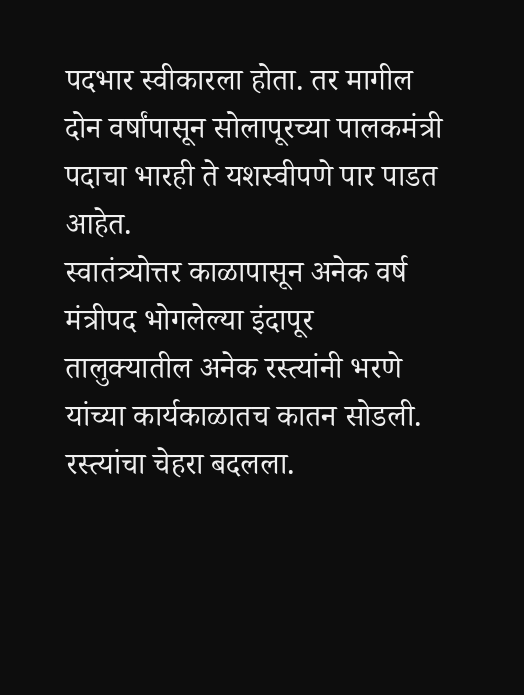पदभार स्वीकारला होता. तर मागील दोन वर्षांपासून सोलापूरच्या पालकमंत्री पदाचा भारही ते यशस्वीपणे पार पाडत आहेत.
स्वातंत्र्योत्तर काळापासून अनेक वर्ष मंत्रीपद भोगलेल्या इंदापूर तालुक्यातील अनेक रस्त्यांनी भरणे यांच्या कार्यकाळातच कातन सोडली. रस्त्यांचा चेहरा बदलला.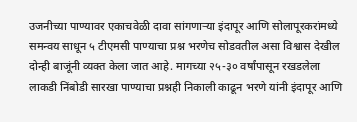उजनीच्या पाण्यावर एकाचवेळी दावा सांगणाऱ्या इंदापूर आणि सोलापूरकरांमध्ये समन्वय साधून ५ टीएमसी पाण्याचा प्रश्न भरणेच सोडवतील असा विश्वास देखील दोन्ही बाजूंनी व्यक्त केला जात आहे. मागच्या २५-३० वर्षांपासून रखडलेला लाकडी निंबोडी सारखा पाण्याचा प्रश्नही निकाली काढून भरणे यांनी इंदापूर आणि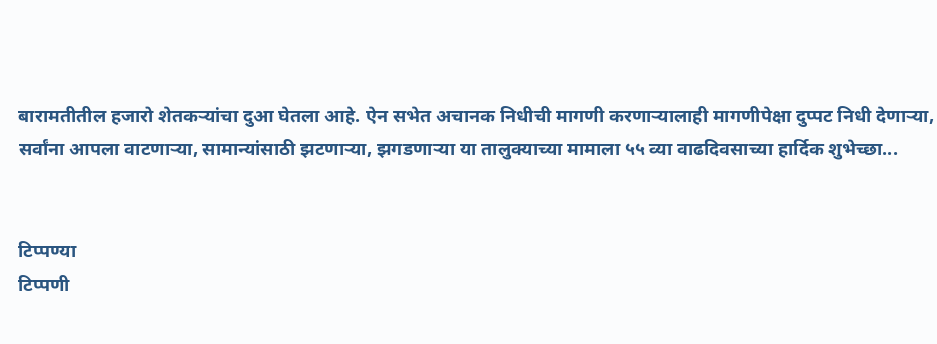बारामतीतील हजारो शेतकऱ्यांचा दुआ घेतला आहे. ऐन सभेत अचानक निधीची मागणी करणाऱ्यालाही मागणीपेक्षा दुप्पट निधी देणाऱ्या, सर्वांना आपला वाटणाऱ्या, सामान्यांसाठी झटणाऱ्या, झगडणाऱ्या या तालुक्याच्या मामाला ५५ व्या वाढदिवसाच्या हार्दिक शुभेच्छा...


टिप्पण्या
टिप्पणी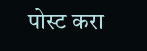पोस्ट करा